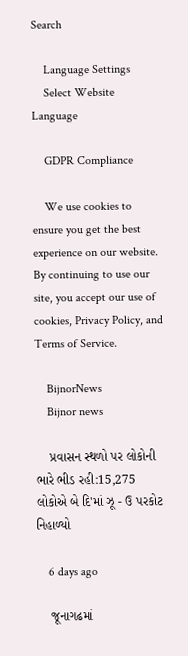Search

    Language Settings
    Select Website Language

    GDPR Compliance

    We use cookies to ensure you get the best experience on our website. By continuing to use our site, you accept our use of cookies, Privacy Policy, and Terms of Service.

    BijnorNews
    Bijnor news

    પ્રવાસન સ્થળો પર લોકોની ભારે ભીડ રહી:15,275 લોકોએ બે દિ'માં ઝૂ - ઉ પરકોટ નિહાળ્યો

    6 days ago

    જૂનાગઢમાં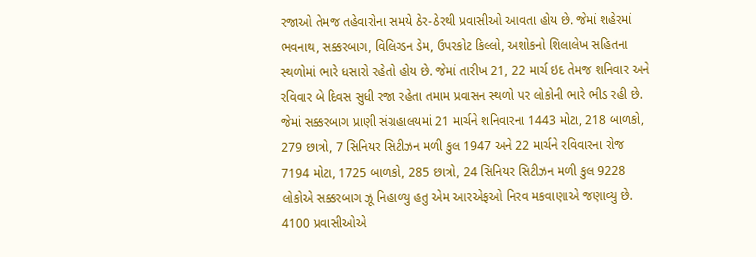રજાઓ તેમજ તહેવારોના સમયે ઠેર-ઠેરથી પ્રવાસીઓ આવતા હોય છે. જેમાં શહેરમાં ભવનાથ, સક્કરબાગ, વિલિગ્ડન ડેમ, ઉપરકોટ કિલ્લો, અશોકનો શિલાલેખ સહિતના સ્થળોમાં ભારે ધસારો રહેતો હોય છે. જેમાં તારીખ 21, 22 માર્ચ ઇદ તેમજ શનિવાર અને રવિવાર બે દિવસ સુધી રજા રહેતા તમામ પ્રવાસન સ્થળો પર લોકોની ભારે ભીડ રહી છે. જેમાં સક્કરબાગ પ્રાણી સંગ્રહાલયમાં 21 માર્ચને શનિવારના 1443 મોટા, 218 બાળકો, 279 છાત્રો, 7 સિનિયર સિટીઝન મળી કુલ 1947 અને 22 માર્ચને રવિવારના રોજ 7194 મોટા, 1725 બાળકો, 285 છાત્રો, 24 સિનિયર સિટીઝન મળી કુલ 9228 લોકોએ સક્કરબાગ ઝૂ નિહાળ્યુ હતુ એમ આરએફઓ નિરવ મકવાણાએ જણાવ્યુ છે. 4100 પ્રવાસીઓએ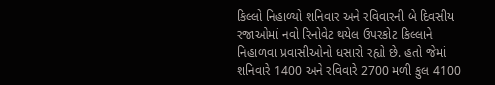કિલ્લો નિહાળ્યો શનિવાર અને રવિવારની બે દિવસીય રજાઓમાં નવો રિનોવેટ થયેલ ઉપરકોટ કિલ્લાને નિહાળવા પ્રવાસીઓનો ધસારો રહ્યો છે. હતો જેમાં શનિવારે 1400 અને રવિવારે 2700 મળી કુલ 4100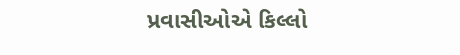પ્રવાસીઓએ કિલ્લો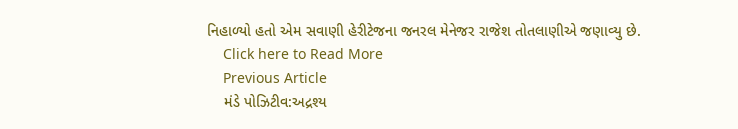નિહાળ્યો હતો એમ સવાણી હેરીટેજના જનરલ મેનેજર રાજેશ તોતલાણીએ જણાવ્યુ છે.
    Click here to Read More
    Previous Article
    મંડે પોઝિટીવ:અદ્રશ્ય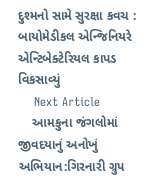દુશ્મનો સામે સુરક્ષા કવચ : બાયોમેડીકલ એન્જિનિયરે એન્ટિબેક્ટેરિયલ કાપડ વિકસાવ્યું
    Next Article
    આમકુના જંગલોમાં જીવદયાનું અનોખું અભિયાન:ગિરનારી ગ્રુપ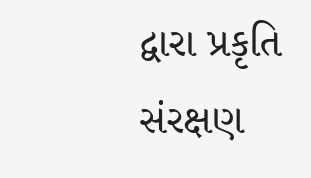દ્વારા પ્રકૃતિ સંરક્ષણ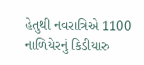હેતુથી નવરાત્રિએ 1100 નાળિયેરનું કિડીયારુ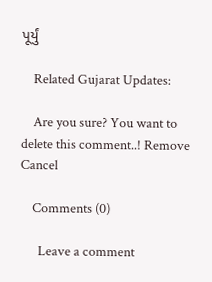પૂર્યું

    Related Gujarat Updates:

    Are you sure? You want to delete this comment..! Remove Cancel

    Comments (0)

      Leave a comment